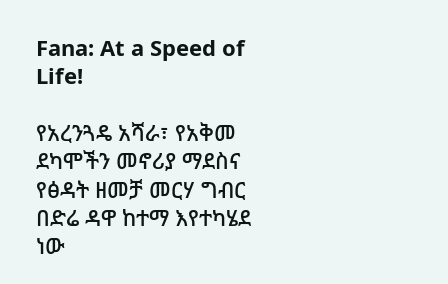Fana: At a Speed of Life!

የአረንጓዴ አሻራ፣ የአቅመ ደካሞችን መኖሪያ ማደስና የፅዳት ዘመቻ መርሃ ግብር በድሬ ዳዋ ከተማ እየተካሄደ ነው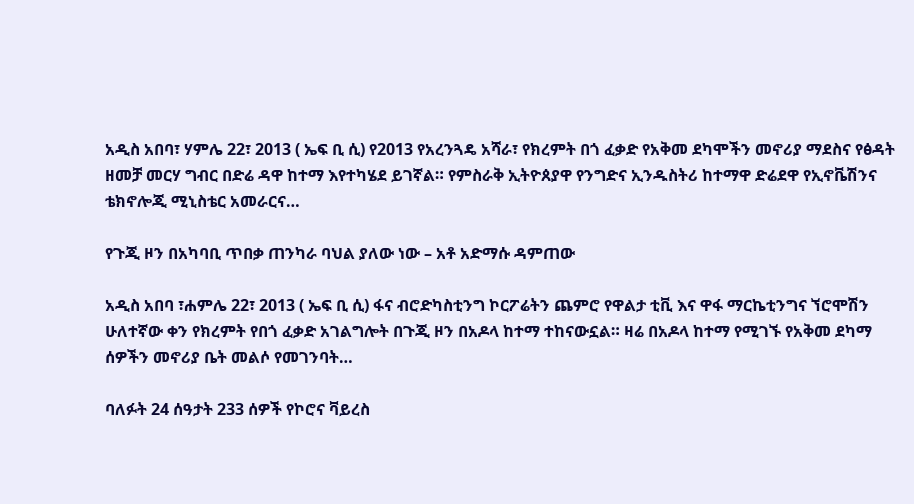አዲስ አበባ፣ ሃምሌ 22፣ 2013 ( ኤፍ ቢ ሲ) የ2013 የአረንጓዴ አሻራ፣ የክረምት በጎ ፈቃድ የአቅመ ደካሞችን መኖሪያ ማደስና የፅዳት ዘመቻ መርሃ ግብር በድሬ ዳዋ ከተማ እየተካሄደ ይገኛል። የምስራቅ ኢትዮጰያዋ የንግድና ኢንዱስትሪ ከተማዋ ድሬደዋ የኢኖቬሽንና ቴክኖሎጂ ሚኒስቴር አመራርና…

የጉጂ ዞን በአካባቢ ጥበቃ ጠንካራ ባህል ያለው ነው – አቶ አድማሱ ዳምጠው

አዲስ አበባ ፣ሐምሌ 22፣ 2013 ( ኤፍ ቢ ሲ) ፋና ብሮድካስቲንግ ኮርፖሬትን ጨምሮ የዋልታ ቲቪ እና ዋፋ ማርኬቲንግና ኘሮሞሽን ሁለተኛው ቀን የክረምት የበጎ ፈቃድ አገልግሎት በጉጂ ዞን በአዶላ ከተማ ተከናውኗል። ዛሬ በአዶላ ከተማ የሚገኙ የአቅመ ደካማ ሰዎችን መኖሪያ ቤት መልሶ የመገንባት…

ባለፉት 24 ሰዓታት 233 ሰዎች የኮሮና ቫይረስ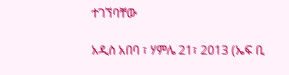ተገኘባቸው

አዲስ አበባ ፣ ሃምሌ 21፣ 2013 (ኤፍ ቢ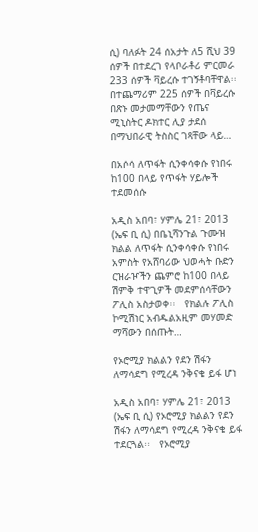ሲ) ባለፉት 24 ሰአታት ለ5 ሺህ 39 ሰዎች በተደረገ የላቦራቶሪ ምርመራ 233 ሰዎች ቫይረሱ ተገኝቶባቸዋል፡፡   በተጨማሪም 225 ሰዎች በቫይረሱ በጽኑ መታመማቸውን የጤና ሚኒስትር ዶክተር ሊያ ታደሰ በማህበራዊ ትስስር ገጻቸው ላይ…

በአሶሳ ለጥፋት ሲንቀሳቀሱ የነበሩ ከ100 በላይ የጥፋት ሃይሎች ተደመሰሱ

አዲስ አበባ፣ ሃምሌ 21፣ 2013 (ኤፍ ቢ ሲ) በቤኒሻንጉል ጉሙዝ ክልል ለጥፋት ሲንቀሳቀሱ የነበሩ አምስት የአሸባሪው ህወሓት ቡድን ርዝራዦችን ጨምሮ ከ100 በላይ ሽምቅ ተዋጊዎች መደምሰሳቸውን ፖሊስ አስታወቀ፡፡   የክልሉ ፖሊስ ኮሚሽነር አብዱልአዚም መሃመድ ማሻውን በሰጡት…

የኦሮሚያ ክልልን የደን ሽፋን ለማሳደግ የሚረዳ ንቅናቄ ይፋ ሆነ

አዲስ አበባ፣ ሃምሌ 21፣ 2013 (ኤፍ ቢ ሲ) የኦሮሚያ ክልልን የደን ሽፋን ለማሳደግ የሚረዳ ንቅናቄ ይፋ ተደርጓል፡፡   የኦሮሚያ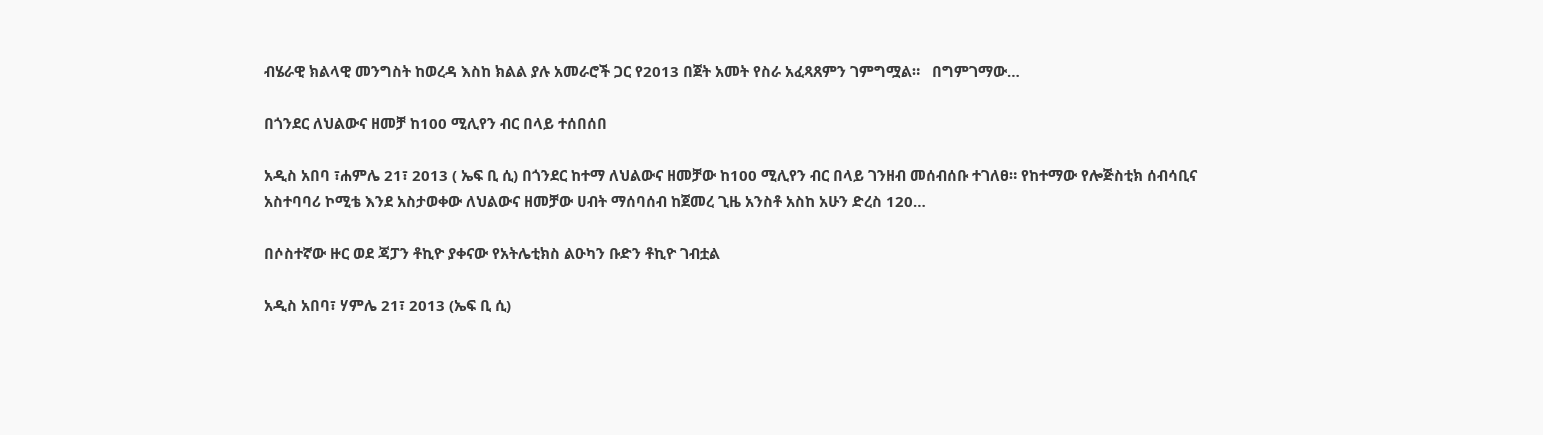ብሄራዊ ክልላዊ መንግስት ከወረዳ እስከ ክልል ያሉ አመራሮች ጋር የ2013 በጀት አመት የስራ አፈጻጸምን ገምግሟል።   በግምገማው…

በጎንደር ለህልውና ዘመቻ ከ100 ሚሊየን ብር በላይ ተሰበሰበ

አዲስ አበባ ፣ሐምሌ 21፣ 2013 ( ኤፍ ቢ ሲ) በጎንደር ከተማ ለህልውና ዘመቻው ከ100 ሚሊየን ብር በላይ ገንዘብ መሰብሰቡ ተገለፀ። የከተማው የሎጅስቲክ ሰብሳቢና አስተባባሪ ኮሚቴ እንደ አስታወቀው ለህልውና ዘመቻው ሀብት ማሰባሰብ ከጀመረ ጊዜ አንስቶ አስከ አሁን ድረስ 120…

በሶስተኛው ዙር ወደ ጃፓን ቶኪዮ ያቀናው የአትሌቲክስ ልዑካን ቡድን ቶኪዮ ገብቷል

አዲስ አበባ፣ ሃምሌ 21፣ 2013 (ኤፍ ቢ ሲ)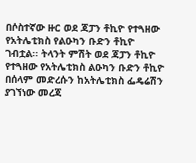በሶስተኛው ዙር ወደ ጃፓን ቶኪዮ የተጓዘው የአትሌቲክስ የልዑካን ቡድን ቶኪዮ ገብቷል፡፡ ትላንት ምሽት ወደ ጃፓን ቶኪዮ የተጓዘው የአትሌቲክስ ልዑካን ቡድን ቶኪዮ በሰላም መድረሱን ከአትሌቲክስ ፌዴሬሽን ያገኘነው መረጃ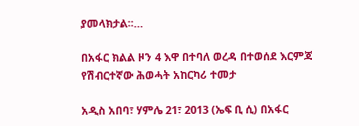ያመላክታል፡፡…

በአፋር ክልል ዞን 4 እዋ በተባለ ወረዳ በተወሰደ እርምጃ የሽብርተኛው ሕወሓት አከርካሪ ተመታ

አዲስ አበባ፣ ሃምሌ 21፣ 2013 (ኤፍ ቢ ሲ) በአፋር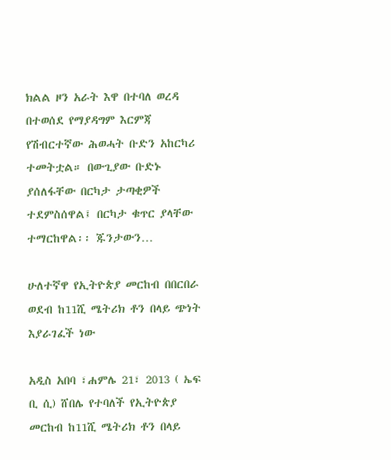ክልል ዞን አራት እዋ በተባለ ወረዳ በተወሰደ የማያዳግም እርምጃ የሽብርተኛው ሕወሓት ቡድን አከርካሪ ተመትቷል። በውጊያው ቡድኑ ያሰለፋቸው በርካታ ታጣቂዎች ተደምስሰዋል፤ በርካታ ቁጥር ያላቸው ተማርከዋል፡፡ ጁንታውን…

ሁለተኛዋ የኢትዮጵያ መርከብ በበርበራ ወደብ ከ11ሺ ሜትሪክ ቶን በላይ ጭነት እያራገፈች ነው

አዲስ አበባ ፣ሐምሌ 21፣ 2013 ( ኤፍ ቢ ሲ) ሸበሌ የተባለች የኢትዮጵያ መርከብ ከ11ሺ ሜትሪክ ቶን በላይ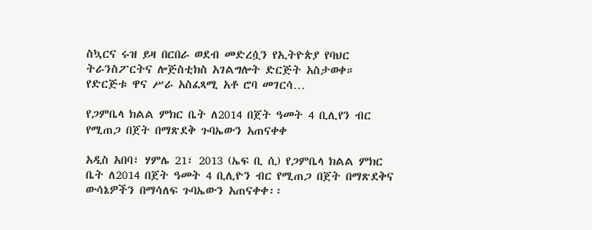ስኳርና ሩዝ ይዛ በርበራ ወደብ መድረሷን የኢትዮጵያ የባህር ትራንስፖርትና ሎጅስቲክስ አገልግሎት ድርጅት አስታወቀ።   የድርጅቱ ዋና ሥራ አስፈጻሚ አቶ ሮባ መገርሳ…

የጋምቤላ ክልል ምክር ቤት ለ2014 በጀት ዓመት 4 ቢሊየን ብር የሚጠጋ በጀት በማጽደቅ ጉባኤውን አጠናቀቀ

አዲስ አበባ፣ ሃምሌ 21፣ 2013 (ኤፍ ቢ ሲ) የጋምቤላ ክልል ምክር ቤት ለ2014 በጀት ዓመት 4 ቢሊዮን ብር የሚጠጋ በጀት በማጽደቅና ውሳኔዎችን በማሳለፍ ጉባኤውን አጠናቀቀ፡፡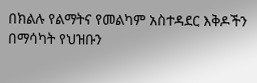በክልሉ የልማትና የመልካም አስተዳደር እቅዶችን በማሳካት የህዝቡን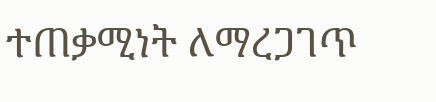ተጠቃሚነት ለማረጋገጥ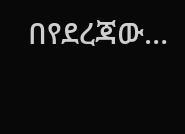በየደረጃው…